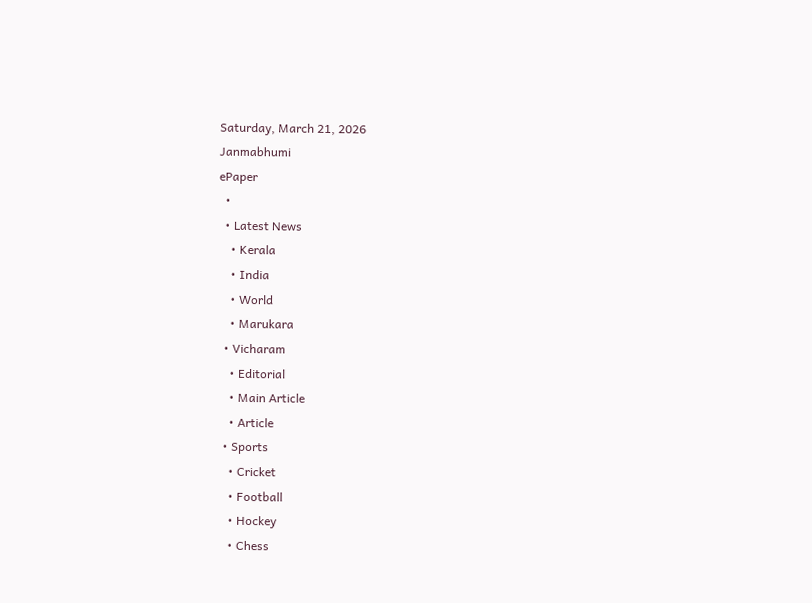Saturday, March 21, 2026
Janmabhumi
ePaper
  •
  • Latest News
    • Kerala
    • India
    • World
    • Marukara
  • Vicharam
    • Editorial
    • Main Article
    • Article
  • Sports
    • Cricket
    • Football
    • Hockey
    • Chess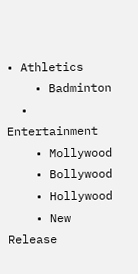• Athletics
    • Badminton
  • Entertainment
    • Mollywood
    • Bollywood
    • Hollywood
    • New Release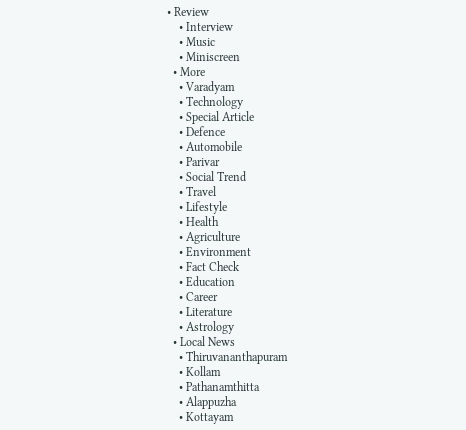• Review
    • Interview
    • Music
    • Miniscreen
  • More
    • Varadyam
    • Technology
    • Special Article
    • Defence
    • Automobile
    • Parivar
    • Social Trend
    • Travel
    • Lifestyle
    • Health
    • Agriculture
    • Environment
    • Fact Check
    • Education
    • Career
    • Literature
    • Astrology
  • Local News
    • Thiruvananthapuram
    • Kollam
    • Pathanamthitta
    • Alappuzha
    • Kottayam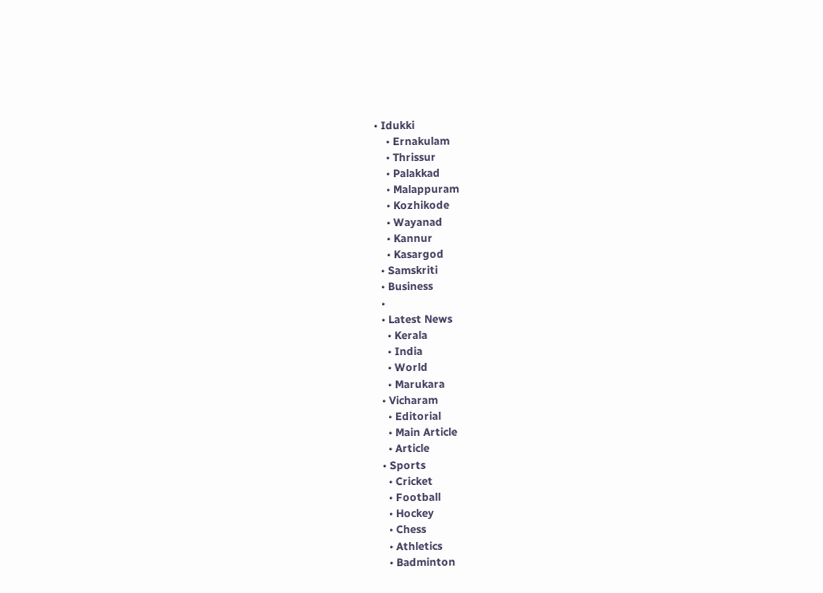• Idukki
    • Ernakulam
    • Thrissur
    • Palakkad
    • Malappuram
    • Kozhikode
    • Wayanad
    • Kannur
    • Kasargod
  • Samskriti
  • Business
  •
  • Latest News
    • Kerala
    • India
    • World
    • Marukara
  • Vicharam
    • Editorial
    • Main Article
    • Article
  • Sports
    • Cricket
    • Football
    • Hockey
    • Chess
    • Athletics
    • Badminton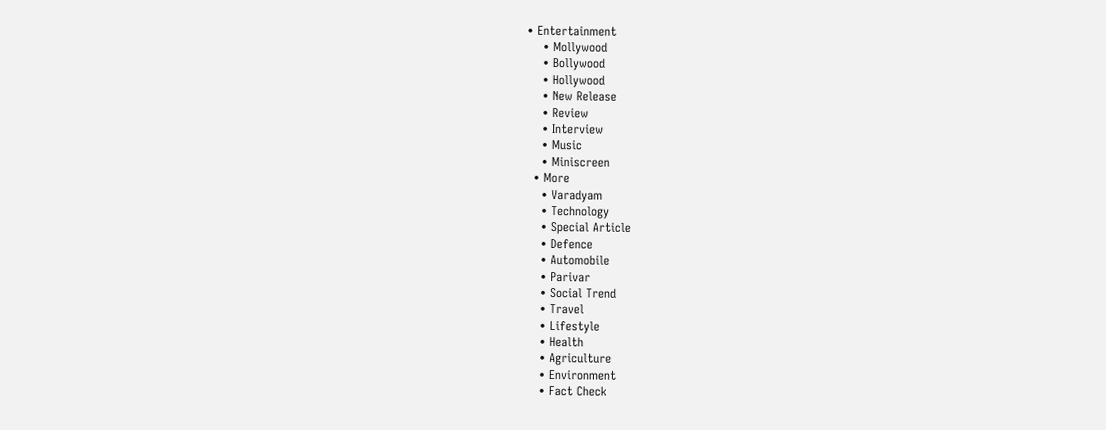• Entertainment
    • Mollywood
    • Bollywood
    • Hollywood
    • New Release
    • Review
    • Interview
    • Music
    • Miniscreen
  • More
    • Varadyam
    • Technology
    • Special Article
    • Defence
    • Automobile
    • Parivar
    • Social Trend
    • Travel
    • Lifestyle
    • Health
    • Agriculture
    • Environment
    • Fact Check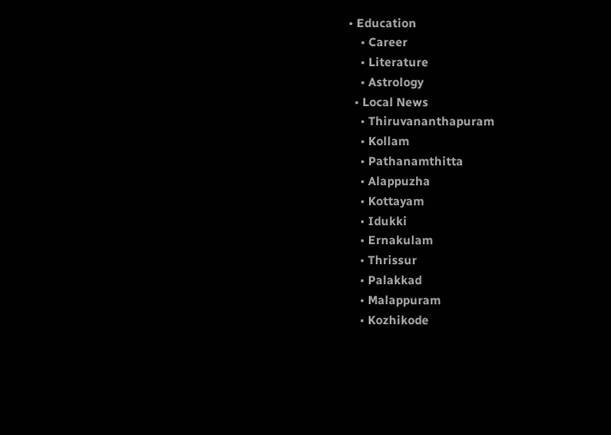• Education
    • Career
    • Literature
    • Astrology
  • Local News
    • Thiruvananthapuram
    • Kollam
    • Pathanamthitta
    • Alappuzha
    • Kottayam
    • Idukki
    • Ernakulam
    • Thrissur
    • Palakkad
    • Malappuram
    • Kozhikode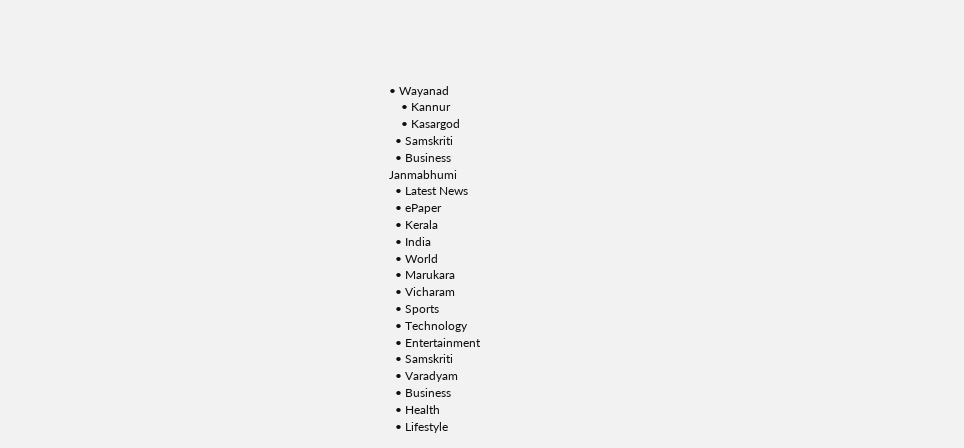• Wayanad
    • Kannur
    • Kasargod
  • Samskriti
  • Business
Janmabhumi
  • Latest News
  • ePaper
  • Kerala
  • India
  • World
  • Marukara
  • Vicharam
  • Sports
  • Technology
  • Entertainment
  • Samskriti
  • Varadyam
  • Business
  • Health
  • Lifestyle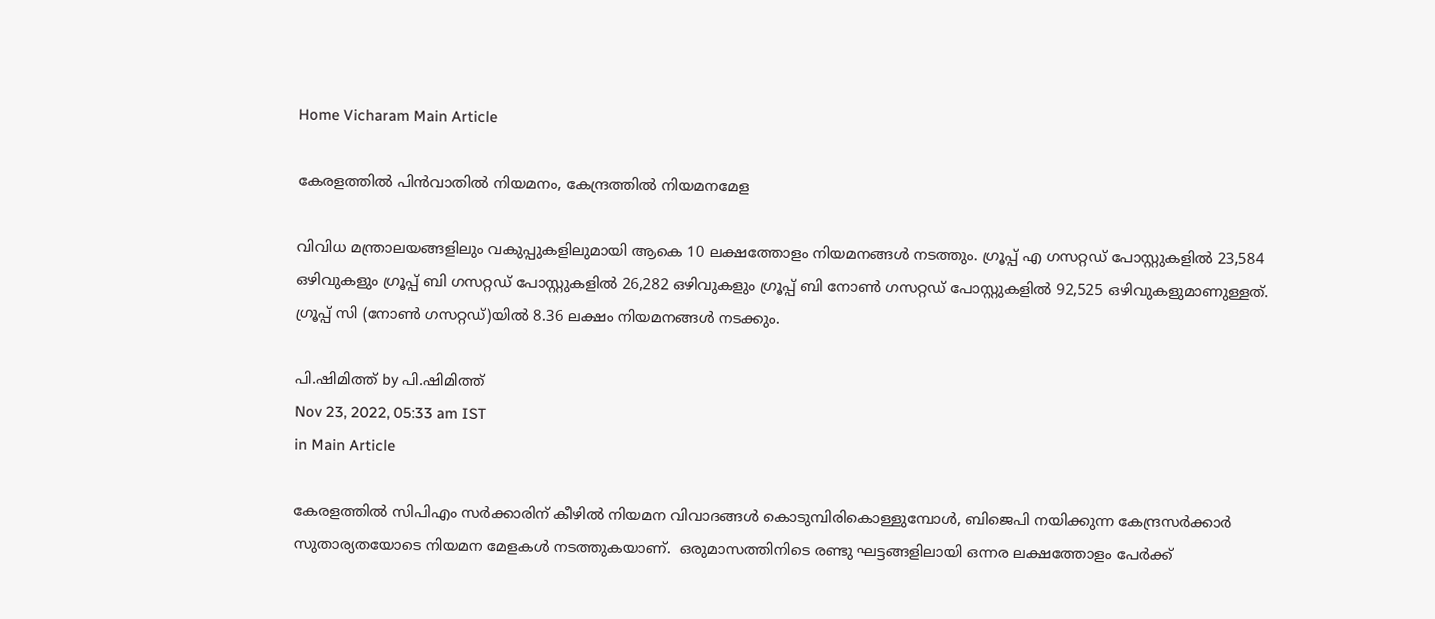Home Vicharam Main Article

കേരളത്തില്‍ പിന്‍വാതില്‍ നിയമനം, കേന്ദ്രത്തില്‍ നിയമനമേള

വിവിധ മന്ത്രാലയങ്ങളിലും വകുപ്പുകളിലുമായി ആകെ 10 ലക്ഷത്തോളം നിയമനങ്ങള്‍ നടത്തും. ഗ്രൂപ്പ് എ ഗസറ്റഡ് പോസ്റ്റുകളില്‍ 23,584 ഒഴിവുകളും ഗ്രൂപ്പ് ബി ഗസറ്റഡ് പോസ്റ്റുകളില്‍ 26,282 ഒഴിവുകളും ഗ്രൂപ്പ് ബി നോണ്‍ ഗസറ്റഡ് പോസ്റ്റുകളില്‍ 92,525 ഒഴിവുകളുമാണുള്ളത്. ഗ്രൂപ്പ് സി (നോണ്‍ ഗസറ്റഡ്)യില്‍ 8.36 ലക്ഷം നിയമനങ്ങള്‍ നടക്കും.

പി.ഷിമിത്ത് by പി.ഷിമിത്ത്
Nov 23, 2022, 05:33 am IST
in Main Article

കേരളത്തില്‍ സിപിഎം സര്‍ക്കാരിന് കീഴില്‍ നിയമന വിവാദങ്ങള്‍ കൊടുമ്പിരികൊള്ളുമ്പോള്‍, ബിജെപി നയിക്കുന്ന കേന്ദ്രസര്‍ക്കാര്‍ സുതാര്യതയോടെ നിയമന മേളകള്‍ നടത്തുകയാണ്.  ഒരുമാസത്തിനിടെ രണ്ടു ഘട്ടങ്ങളിലായി ഒന്നര ലക്ഷത്തോളം പേര്‍ക്ക്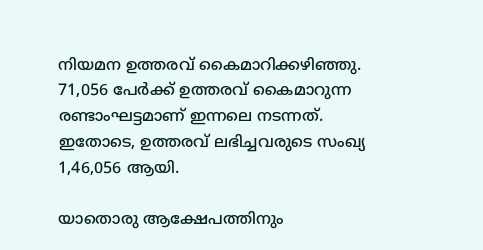നിയമന ഉത്തരവ് കൈമാറിക്കഴിഞ്ഞു. 71,056 പേര്‍ക്ക് ഉത്തരവ് കൈമാറുന്ന രണ്ടാംഘട്ടമാണ് ഇന്നലെ നടന്നത്. ഇതോടെ, ഉത്തരവ് ലഭിച്ചവരുടെ സംഖ്യ 1,46,056 ആയി.

യാതൊരു ആക്ഷേപത്തിനും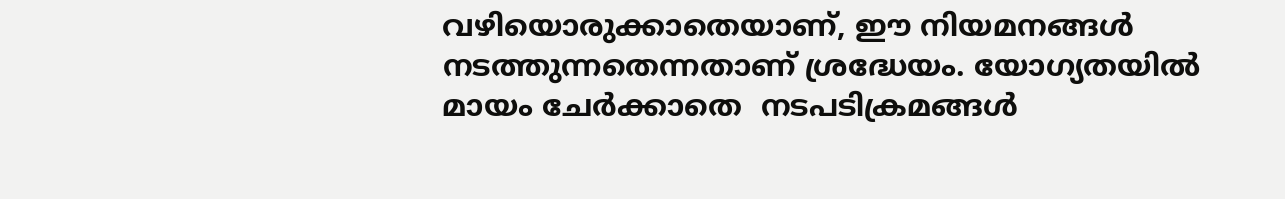വഴിയൊരുക്കാതെയാണ്, ഈ നിയമനങ്ങള്‍ നടത്തുന്നതെന്നതാണ് ശ്രദ്ധേയം. യോഗ്യതയില്‍ മായം ചേര്‍ക്കാതെ  നടപടിക്രമങ്ങള്‍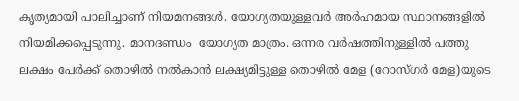കൃത്യമായി പാലിച്ചാണ് നിയമനങ്ങള്‍. യോഗ്യതയുള്ളവര്‍ അര്‍ഹമായ സ്ഥാനങ്ങളില്‍  നിയമിക്കപ്പെടുന്നു. മാനദണ്ഡം  യോഗ്യത മാത്രം. ഒന്നര വര്‍ഷത്തിനുള്ളില്‍ പത്തു ലക്ഷം പേര്‍ക്ക് തൊഴില്‍ നല്‍കാന്‍ ലക്ഷ്യമിട്ടുള്ള തൊഴില്‍ മേള (റോസ്ഗര്‍ മേള)യുടെ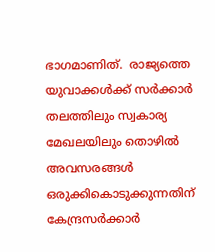ഭാഗമാണിത്.  രാജ്യത്തെ യുവാക്കള്‍ക്ക് സര്‍ക്കാര്‍ തലത്തിലും സ്വകാര്യ മേഖലയിലും തൊഴില്‍ അവസരങ്ങള്‍ ഒരുക്കികൊടുക്കുന്നതിന് കേന്ദ്രസര്‍ക്കാര്‍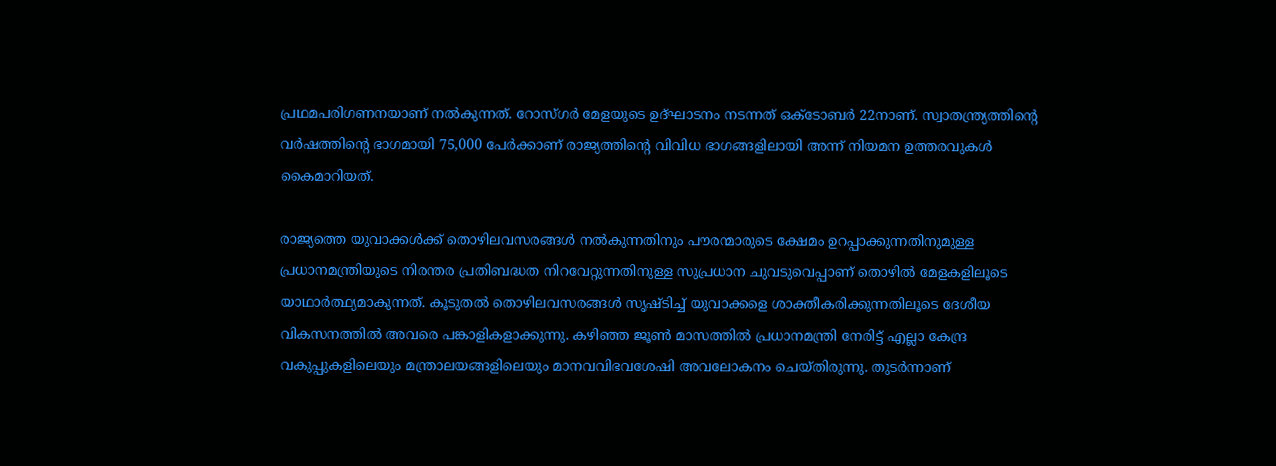പ്രഥമപരിഗണനയാണ് നല്‍കുന്നത്. റോസ്ഗര്‍ മേളയുടെ ഉദ്ഘാടനം നടന്നത് ഒക്ടോബര്‍ 22നാണ്. സ്വാതന്ത്ര്യത്തിന്റെ വര്‍ഷത്തിന്റെ ഭാഗമായി 75,000 പേര്‍ക്കാണ് രാജ്യത്തിന്റെ വിവിധ ഭാഗങ്ങളിലായി അന്ന് നിയമന ഉത്തരവുകള്‍ കൈമാറിയത്.

രാജ്യത്തെ യുവാക്കള്‍ക്ക് തൊഴിലവസരങ്ങള്‍ നല്‍കുന്നതിനും പൗരന്മാരുടെ ക്ഷേമം ഉറപ്പാക്കുന്നതിനുമുള്ള പ്രധാനമന്ത്രിയുടെ നിരന്തര പ്രതിബദ്ധത നിറവേറ്റുന്നതിനുള്ള സുപ്രധാന ചുവടുവെപ്പാണ് തൊഴില്‍ മേളകളിലൂടെ യാഥാര്‍ത്ഥ്യമാകുന്നത്. കൂടുതല്‍ തൊഴിലവസരങ്ങള്‍ സൃഷ്ടിച്ച് യുവാക്കളെ ശാക്തീകരിക്കുന്നതിലൂടെ ദേശീയ വികസനത്തില്‍ അവരെ പങ്കാളികളാക്കുന്നു. കഴിഞ്ഞ ജൂണ്‍ മാസത്തില്‍ പ്രധാനമന്ത്രി നേരിട്ട് എല്ലാ കേന്ദ്ര വകുപ്പുകളിലെയും മന്ത്രാലയങ്ങളിലെയും മാനവവിഭവശേഷി അവലോകനം ചെയ്തിരുന്നു. തുടര്‍ന്നാണ്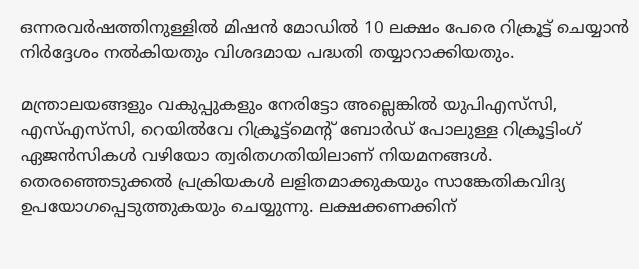ഒന്നരവര്‍ഷത്തിനുള്ളില്‍ മിഷന്‍ മോഡില്‍ 10 ലക്ഷം പേരെ റിക്രൂട്ട് ചെയ്യാന്‍ നിര്‍ദ്ദേശം നല്‍കിയതും വിശദമായ പദ്ധതി തയ്യാറാക്കിയതും.

മന്ത്രാലയങ്ങളും വകുപ്പുകളും നേരിട്ടോ അല്ലെങ്കില്‍ യുപിഎസ്‌സി, എസ്എസ്‌സി, റെയില്‍വേ റിക്രൂട്ട്‌മെന്റ് ബോര്‍ഡ് പോലുള്ള റിക്രൂട്ടിംഗ് ഏജന്‍സികള്‍ വഴിയോ ത്വരിതഗതിയിലാണ് നിയമനങ്ങള്‍. തെരഞ്ഞെടുക്കല്‍ പ്രക്രിയകള്‍ ലളിതമാക്കുകയും സാങ്കേതികവിദ്യ ഉപയോഗപ്പെടുത്തുകയും ചെയ്യുന്നു. ലക്ഷക്കണക്കിന്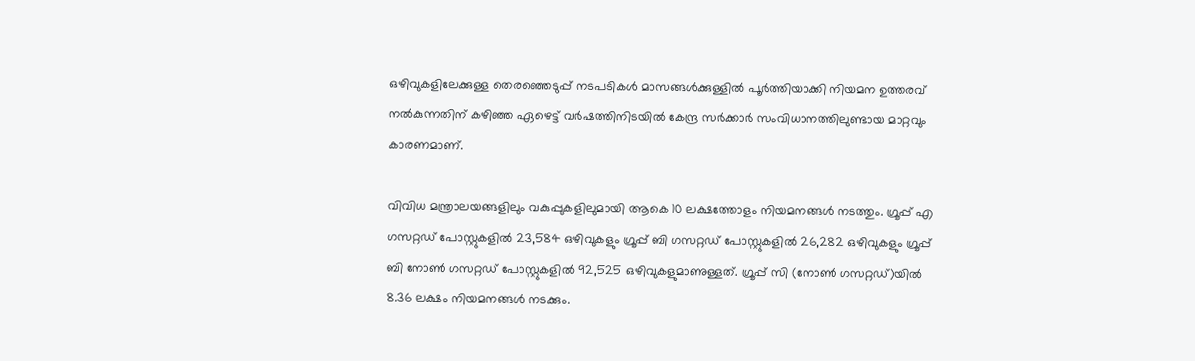ഒഴിവുകളിലേക്കുള്ള തെരഞ്ഞെടുപ്പ് നടപടികള്‍ മാസങ്ങള്‍ക്കുള്ളില്‍ പൂര്‍ത്തിയാക്കി നിയമന ഉത്തരവ് നല്‍കുന്നതിന് കഴിഞ്ഞ ഏഴെട്ട് വര്‍ഷത്തിനിടയില്‍ കേന്ദ്ര സര്‍ക്കാര്‍ സംവിധാനത്തിലുണ്ടായ മാറ്റവും കാരണമാണ്.

വിവിധ മന്ത്രാലയങ്ങളിലും വകുപ്പുകളിലുമായി ആകെ 10 ലക്ഷത്തോളം നിയമനങ്ങള്‍ നടത്തും. ഗ്രൂപ്പ് എ ഗസറ്റഡ് പോസ്റ്റുകളില്‍ 23,584 ഒഴിവുകളും ഗ്രൂപ്പ് ബി ഗസറ്റഡ് പോസ്റ്റുകളില്‍ 26,282 ഒഴിവുകളും ഗ്രൂപ്പ് ബി നോണ്‍ ഗസറ്റഡ് പോസ്റ്റുകളില്‍ 92,525 ഒഴിവുകളുമാണുള്ളത്. ഗ്രൂപ്പ് സി (നോണ്‍ ഗസറ്റഡ്)യില്‍ 8.36 ലക്ഷം നിയമനങ്ങള്‍ നടക്കും.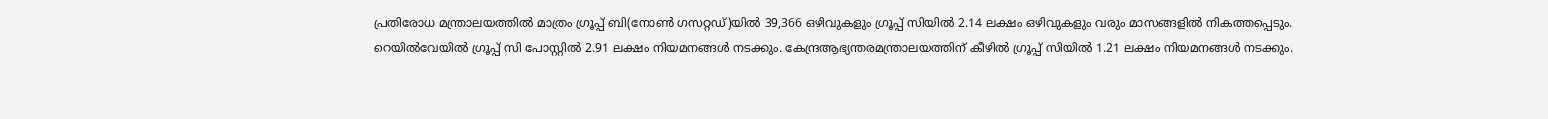പ്രതിരോധ മന്ത്രാലയത്തില്‍ മാത്രം ഗ്രൂപ്പ് ബി(നോണ്‍ ഗസറ്റഡ്)യില്‍ 39,366 ഒഴിവുകളും ഗ്രൂപ്പ് സിയില്‍ 2.14 ലക്ഷം ഒഴിവുകളും വരും മാസങ്ങളില്‍ നികത്തപ്പെടും. റെയില്‍വേയില്‍ ഗ്രൂപ്പ് സി പോസ്റ്റില്‍ 2.91 ലക്ഷം നിയമനങ്ങള്‍ നടക്കും. കേന്ദ്രആഭ്യന്തരമന്ത്രാലയത്തിന് കീഴില്‍ ഗ്രൂപ്പ് സിയില്‍ 1.21 ലക്ഷം നിയമനങ്ങള്‍ നടക്കും.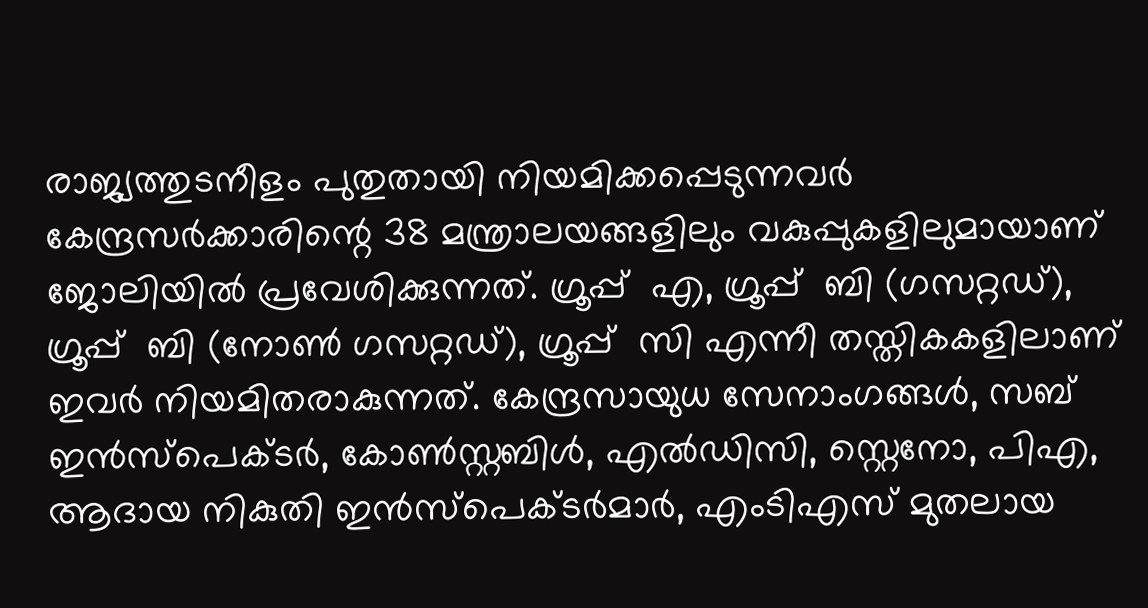രാജ്യത്തുടനീളം പുതുതായി നിയമിക്കപ്പെടുന്നവര്‍ കേന്ദ്രസര്‍ക്കാരിന്റെ 38 മന്ത്രാലയങ്ങളിലും വകുപ്പുകളിലുമായാണ് ജോലിയില്‍ പ്രവേശിക്കുന്നത്. ഗ്രൂപ്പ്  എ, ഗ്രൂപ്പ്  ബി (ഗസറ്റഡ്), ഗ്രൂപ്പ്  ബി (നോണ്‍ ഗസറ്റഡ്), ഗ്രൂപ്പ്  സി എന്നീ തസ്തികകളിലാണ് ഇവര്‍ നിയമിതരാകുന്നത്. കേന്ദ്രസായുധ സേനാംഗങ്ങള്‍, സബ് ഇന്‍സ്‌പെക്ടര്‍, കോണ്‍സ്റ്റബിള്‍, എല്‍ഡിസി, സ്റ്റെനോ, പിഎ, ആദായ നികുതി ഇന്‍സ്‌പെക്ടര്‍മാര്‍, എംടിഎസ് മുതലായ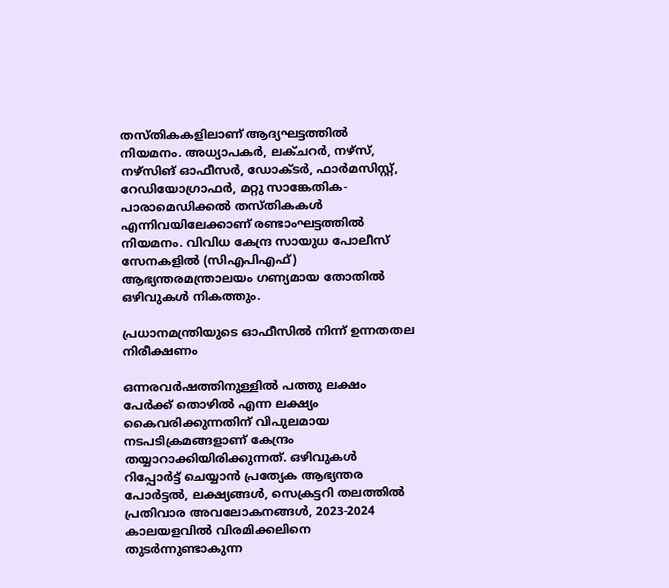തസ്തികകളിലാണ് ആദ്യഘട്ടത്തില്‍ നിയമനം. അധ്യാപകര്‍, ലക്ചറര്‍, നഴ്‌സ്, നഴ്‌സിങ് ഓഫീസര്‍, ഡോക്ടര്‍, ഫാര്‍മസിസ്റ്റ്, റേഡിയോഗ്രാഫര്‍, മറ്റു സാങ്കേതിക-പാരാമെഡിക്കല്‍ തസ്തികകള്‍ എന്നിവയിലേക്കാണ് രണ്ടാംഘട്ടത്തില്‍ നിയമനം. വിവിധ കേന്ദ്ര സായുധ പോലീസ് സേനകളില്‍ (സിഎപിഎഫ്) ആഭ്യന്തരമന്ത്രാലയം ഗണ്യമായ തോതില്‍ ഒഴിവുകള്‍ നികത്തും.

പ്രധാനമന്ത്രിയുടെ ഓഫീസില്‍ നിന്ന് ഉന്നതതല നിരീക്ഷണം

ഒന്നരവര്‍ഷത്തിനുള്ളില്‍ പത്തു ലക്ഷം പേര്‍ക്ക് തൊഴില്‍ എന്ന ലക്ഷ്യം കൈവരിക്കുന്നതിന് വിപുലമായ നടപടിക്രമങ്ങളാണ് കേന്ദ്രം തയ്യാറാക്കിയിരിക്കുന്നത്. ഒഴിവുകള്‍ റിപ്പോര്‍ട്ട് ചെയ്യാന്‍ പ്രത്യേക ആഭ്യന്തര പോര്‍ട്ടല്‍, ലക്ഷ്യങ്ങള്‍, സെക്രട്ടറി തലത്തില്‍ പ്രതിവാര അവലോകനങ്ങള്‍, 2023-2024 കാലയളവില്‍ വിരമിക്കലിനെ തുടര്‍ന്നുണ്ടാകുന്ന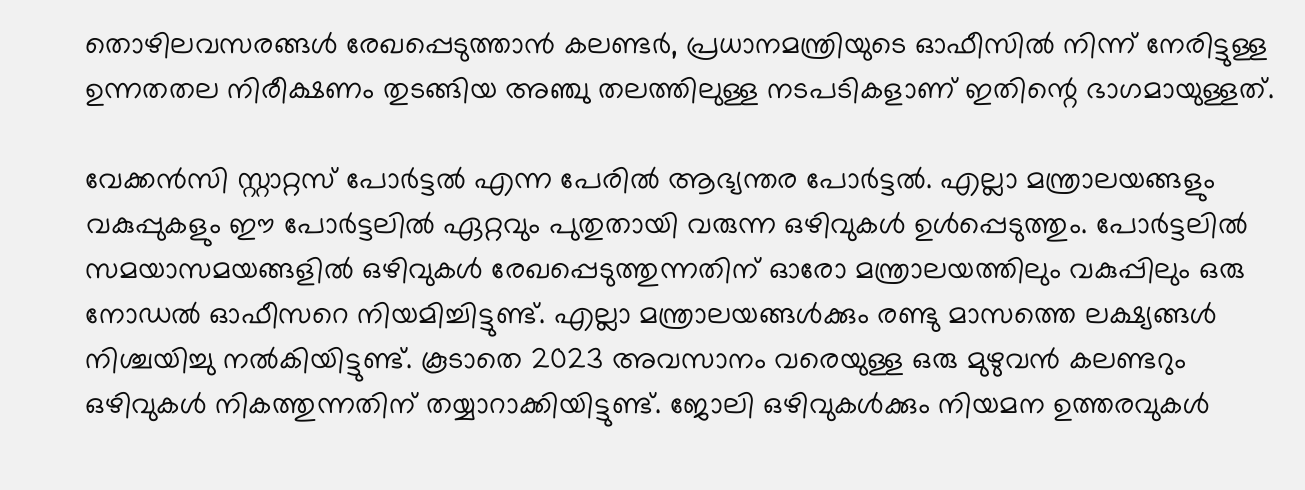തൊഴിലവസരങ്ങള്‍ രേഖപ്പെടുത്താന്‍ കലണ്ടര്‍, പ്രധാനമന്ത്രിയുടെ ഓഫീസില്‍ നിന്ന് നേരിട്ടുള്ള ഉന്നതതല നിരീക്ഷണം തുടങ്ങിയ അഞ്ചു തലത്തിലുള്ള നടപടികളാണ് ഇതിന്റെ ഭാഗമായുള്ളത്.

വേക്കന്‍സി സ്റ്റാറ്റസ് പോര്‍ട്ടല്‍ എന്ന പേരില്‍ ആഭ്യന്തര പോര്‍ട്ടല്‍. എല്ലാ മന്ത്രാലയങ്ങളും വകുപ്പുകളും ഈ പോര്‍ട്ടലില്‍ ഏറ്റവും പുതുതായി വരുന്ന ഒഴിവുകള്‍ ഉള്‍പ്പെടുത്തും. പോര്‍ട്ടലില്‍ സമയാസമയങ്ങളില്‍ ഒഴിവുകള്‍ രേഖപ്പെടുത്തുന്നതിന് ഓരോ മന്ത്രാലയത്തിലും വകുപ്പിലും ഒരു നോഡല്‍ ഓഫീസറെ നിയമിച്ചിട്ടുണ്ട്. എല്ലാ മന്ത്രാലയങ്ങള്‍ക്കും രണ്ടു മാസത്തെ ലക്ഷ്യങ്ങള്‍ നിശ്ചയിച്ചു നല്‍കിയിട്ടുണ്ട്. കൂടാതെ 2023 അവസാനം വരെയുള്ള ഒരു മുഴുവന്‍ കലണ്ടറും ഒഴിവുകള്‍ നികത്തുന്നതിന് തയ്യാറാക്കിയിട്ടുണ്ട്. ജോലി ഒഴിവുകള്‍ക്കും നിയമന ഉത്തരവുകള്‍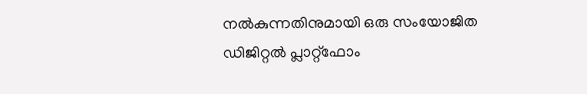നല്‍കുന്നതിനുമായി ഒരു സംയോജിത ഡിജിറ്റല്‍ പ്ലാറ്റ്‌ഫോം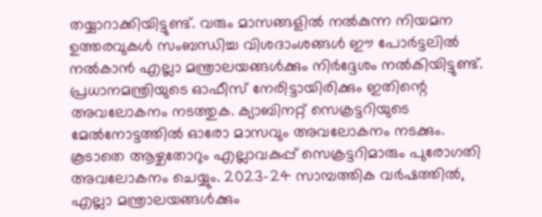തയ്യാറാക്കിയിട്ടുണ്ട്. വരും മാസങ്ങളില്‍ നല്‍കുന്ന നിയമന ഉത്തരവുകള്‍ സംബന്ധിച്ച വിശദാംശങ്ങള്‍ ഈ പോര്‍ട്ടലില്‍ നല്‍കാന്‍ എല്ലാ മന്ത്രാലയങ്ങള്‍ക്കും നിര്‍ദ്ദേശം നല്‍കിയിട്ടുണ്ട്. പ്രധാനമന്ത്രിയുടെ ഓഫീസ് നേരിട്ടായിരിക്കും ഇതിന്റെ അവലോകനം നടത്തുക. ക്യാബിനറ്റ് സെക്രട്ടറിയുടെ മേല്‍നോട്ടത്തില്‍ ഓരോ മാസവും അവലോകനം നടക്കും. കൂടാതെ ആഴ്ചതോറും എല്ലാവകുപ്പ് സെക്രട്ടറിമാരും പുരോഗതി അവലോകനം ചെയ്യും. 2023-24 സാമ്പത്തിക വര്‍ഷത്തില്‍, എല്ലാ മന്ത്രാലയങ്ങള്‍ക്കും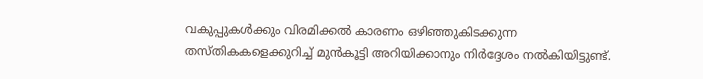വകുപ്പുകള്‍ക്കും വിരമിക്കല്‍ കാരണം ഒഴിഞ്ഞുകിടക്കുന്ന തസ്തികകളെക്കുറിച്ച് മുന്‍കൂട്ടി അറിയിക്കാനും നിര്‍ദ്ദേശം നല്‍കിയിട്ടുണ്ട്.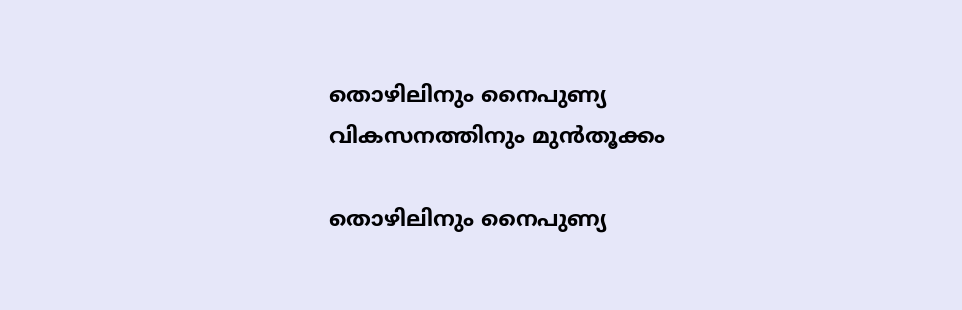തൊഴിലിനും നൈപുണ്യ വികസനത്തിനും മുന്‍തൂക്കം

തൊഴിലിനും നൈപുണ്യ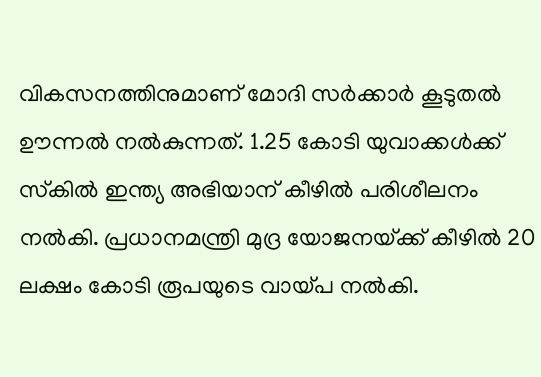വികസനത്തിനുമാണ് മോദി സര്‍ക്കാര്‍ കൂടുതല്‍ ഊന്നല്‍ നല്‍കുന്നത്. 1.25 കോടി യുവാക്കള്‍ക്ക് സ്‌കില്‍ ഇന്ത്യ അഭിയാന് കീഴില്‍ പരിശീലനം നല്‍കി. പ്രധാനമന്ത്രി മുദ്ര യോജനയ്‌ക്ക് കീഴില്‍ 20 ലക്ഷം കോടി രൂപയുടെ വായ്‌പ നല്‍കി.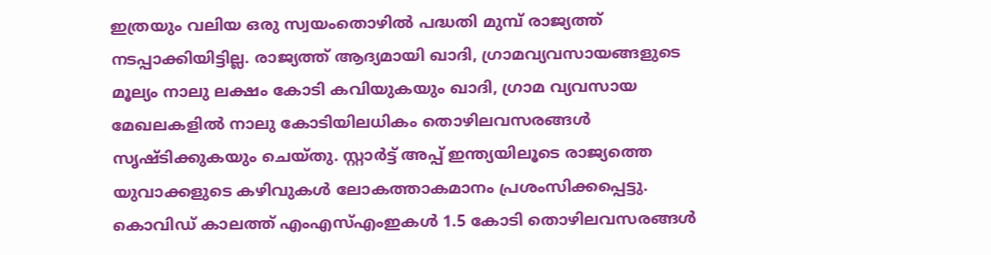ഇത്രയും വലിയ ഒരു സ്വയംതൊഴില്‍ പദ്ധതി മുമ്പ് രാജ്യത്ത് നടപ്പാക്കിയിട്ടില്ല. രാജ്യത്ത് ആദ്യമായി ഖാദി, ഗ്രാമവ്യവസായങ്ങളുടെ മൂല്യം നാലു ലക്ഷം കോടി കവിയുകയും ഖാദി, ഗ്രാമ വ്യവസായ മേഖലകളില്‍ നാലു കോടിയിലധികം തൊഴിലവസരങ്ങള്‍ സൃഷ്ടിക്കുകയും ചെയ്തു. സ്റ്റാര്‍ട്ട് അപ്പ് ഇന്ത്യയിലൂടെ രാജ്യത്തെ യുവാക്കളുടെ കഴിവുകള്‍ ലോകത്താകമാനം പ്രശംസിക്കപ്പെട്ടു. കൊവിഡ് കാലത്ത് എംഎസ്എംഇകള്‍ 1.5 കോടി തൊഴിലവസരങ്ങള്‍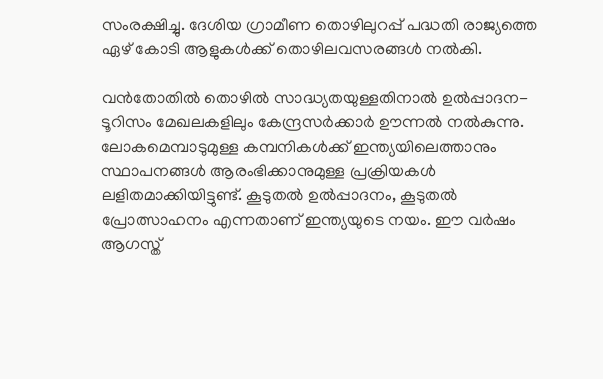സംരക്ഷിച്ചു. ദേശിയ ഗ്രാമീണ തൊഴിലുറപ്പ് പദ്ധതി രാജ്യത്തെ ഏഴ് കോടി ആളുകള്‍ക്ക് തൊഴിലവസരങ്ങള്‍ നല്‍കി.

വന്‍തോതില്‍ തൊഴില്‍ സാദ്ധ്യതയുള്ളതിനാല്‍ ഉല്‍പ്പാദന-ടൂറിസം മേഖലകളിലും കേന്ദ്രസര്‍ക്കാര്‍ ഊന്നല്‍ നല്‍കുന്നു. ലോകമെമ്പാടുമുള്ള കമ്പനികള്‍ക്ക് ഇന്ത്യയിലെത്താനും സ്ഥാപനങ്ങള്‍ ആരംഭിക്കാനുമുള്ള പ്രക്രിയകള്‍ ലളിതമാക്കിയിട്ടുണ്ട്. കൂടുതല്‍ ഉല്‍പ്പാദനം, കൂടുതല്‍ പ്രോത്സാഹനം എന്നതാണ് ഇന്ത്യയുടെ നയം. ഈ വര്‍ഷം ആഗസ്ത്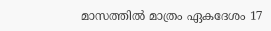മാസത്തില്‍ മാത്രം ഏകദേശം 17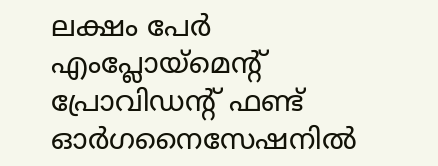ലക്ഷം പേര്‍ എംപ്ലോയ്‌മെന്റ് പ്രോവിഡന്റ് ഫണ്ട് ഓര്‍ഗനൈസേഷനില്‍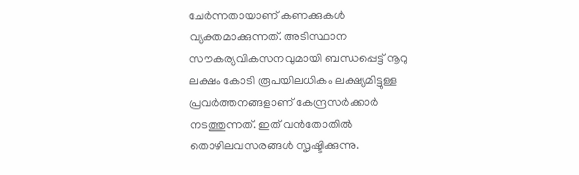ചേര്‍ന്നതായാണ് കണക്കുകള്‍ വ്യക്തമാക്കുന്നത്. അടിസ്ഥാന സൗകര്യവികസനവുമായി ബന്ധപ്പെട്ട് നൂറു ലക്ഷം കോടി രൂപയിലധികം ലക്ഷ്യമിട്ടുള്ള പ്രവര്‍ത്തനങ്ങളാണ് കേന്ദ്രസര്‍ക്കാര്‍ നടത്തുന്നത്. ഇത് വന്‍തോതില്‍ തൊഴിലവസരങ്ങള്‍ സൃഷ്ടിക്കുന്നു.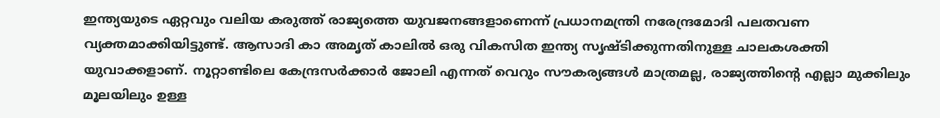ഇന്ത്യയുടെ ഏറ്റവും വലിയ കരുത്ത് രാജ്യത്തെ യുവജനങ്ങളാണെന്ന് പ്രധാനമന്ത്രി നരേന്ദ്രമോദി പലതവണ വ്യക്തമാക്കിയിട്ടുണ്ട്. ആസാദി കാ അമൃത് കാലില്‍ ഒരു വികസിത ഇന്ത്യ സൃഷ്ടിക്കുന്നതിനുള്ള ചാലകശക്തി യുവാക്കളാണ്. നൂറ്റാണ്ടിലെ കേന്ദ്രസര്‍ക്കാര്‍ ജോലി എന്നത് വെറും സൗകര്യങ്ങള്‍ മാത്രമല്ല, രാജ്യത്തിന്റെ എല്ലാ മുക്കിലും മൂലയിലും ഉള്ള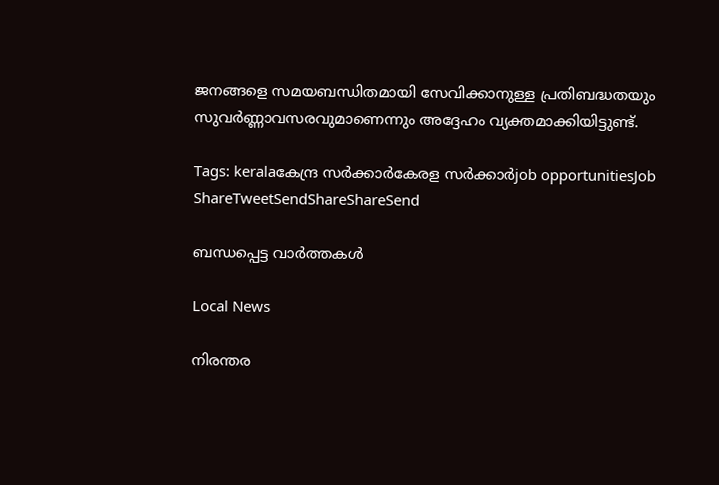ജനങ്ങളെ സമയബന്ധിതമായി സേവിക്കാനുള്ള പ്രതിബദ്ധതയും സുവര്‍ണ്ണാവസരവുമാണെന്നും അദ്ദേഹം വ്യക്തമാക്കിയിട്ടുണ്ട്.

Tags: keralaകേന്ദ്ര സര്‍ക്കാര്‍കേരള സര്‍ക്കാര്‍job opportunitiesJob
ShareTweetSendShareShareSend

ബന്ധപ്പെട്ട വാര്‍ത്തകള്‍

Local News

നിരന്തര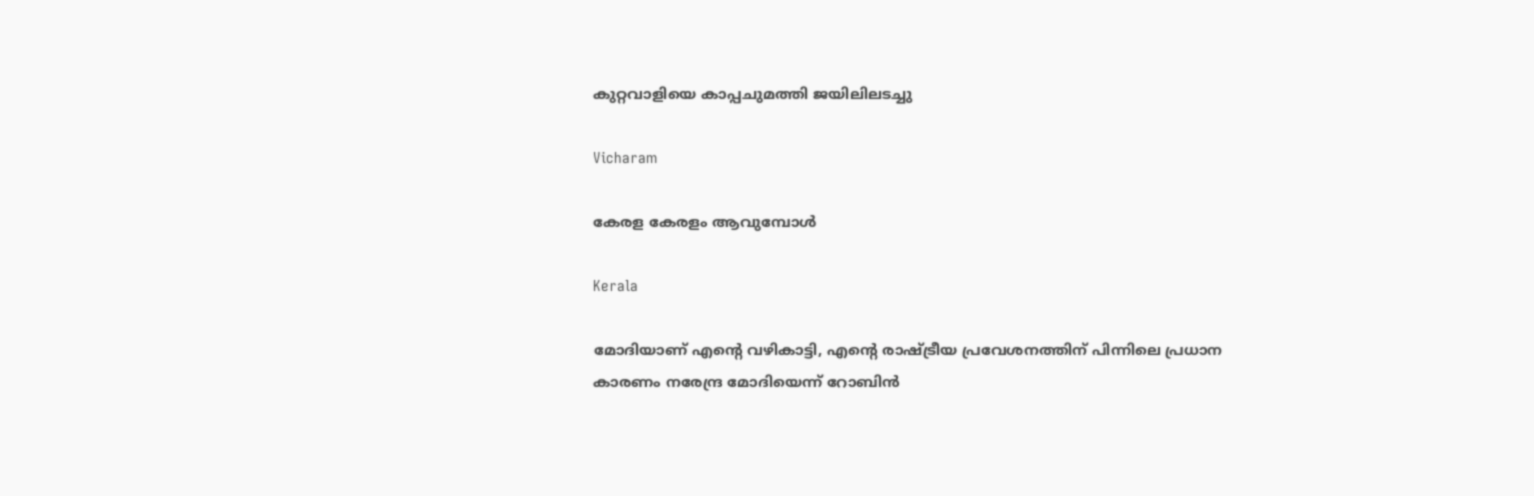കുറ്റവാളിയെ കാപ്പചുമത്തി ജയിലിലടച്ചു

Vicharam

കേരള കേരളം ആവുമ്പോൾ

Kerala

മോദിയാണ് എന്റെ വഴികാട്ടി, എന്റെ രാഷ്‌ട്രീയ പ്രവേശനത്തിന് പിന്നിലെ പ്രധാന കാരണം നരേന്ദ്ര മോദിയെന്ന് റോബിൻ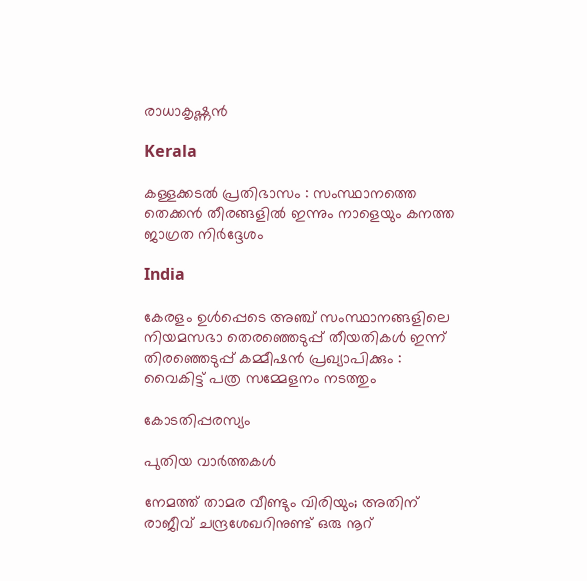രാധാകൃഷ്ണന്‍

Kerala

കള്ളക്കടൽ പ്രതിഭാസം : സംസ്ഥാനത്തെ തെക്കൻ തീരങ്ങളിൽ ഇന്നും നാളെയും കനത്ത ജാഗ്രത നിർദ്ദേശം

India

കേരളം ഉൾപ്പെടെ അഞ്ച് സംസ്ഥാനങ്ങളിലെ നിയമസഭാ തെരഞ്ഞെടുപ്പ് തീയതികൾ ഇന്ന് തിരഞ്ഞെടുപ്പ് കമ്മീഷൻ പ്രഖ്യാപിക്കും : വൈകിട്ട് പത്ര സമ്മേളനം നടത്തും

കോടതിപ്പരസ്യം

പുതിയ വാര്‍ത്തകള്‍

നേമത്ത് താമര വീണ്ടും വിരിയും; അതിന് രാജീവ് ചന്ദ്രശേഖറിനുണ്ട് ഒരു നൂറ്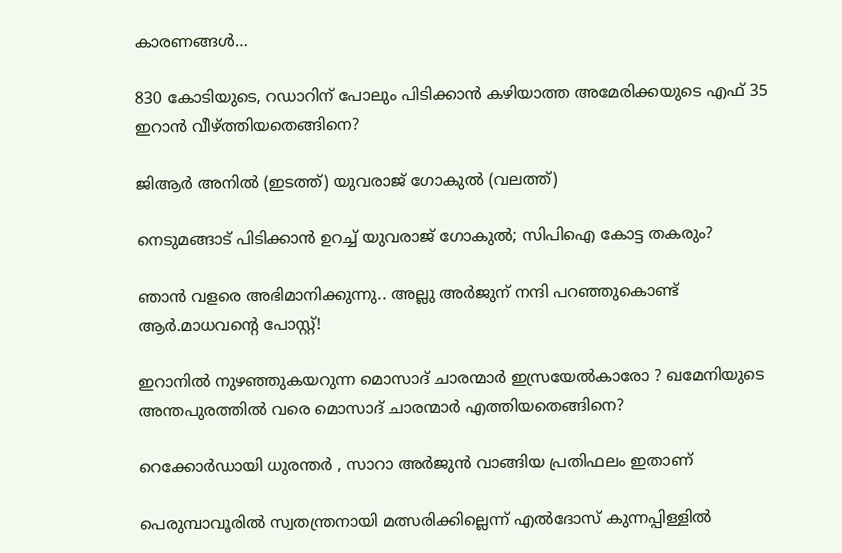കാരണങ്ങള്‍…

830 കോടിയുടെ, റഡാറിന് പോലും പിടിക്കാന്‍ കഴിയാത്ത അമേരിക്കയുടെ എഫ് 35 ഇറാന്‍ വീഴ്‌ത്തിയതെങ്ങിനെ?

ജിആര്‍ അനില്‍ (ഇടത്ത്) യുവരാജ് ഗോകുല്‍ (വലത്ത്)

നെടുമങ്ങാട് പിടിക്കാന്‍ ഉറച്ച് യുവരാജ് ഗോകുല്‍; സിപിഐ കോട്ട തകരും?

ഞാൻ വളരെ അഭിമാനിക്കുന്നു.. അല്ലു അർജുന് നന്ദി പറഞ്ഞുകൊണ്ട് ആർ.മാധവന്റെ പോസ്റ്റ്!

ഇറാനില്‍ നുഴഞ്ഞുകയറുന്ന മൊസാദ് ചാരന്മാര്‍ ഇസ്രയേല്‍കാരോ ? ഖമേനിയുടെ അന്തപുരത്തില്‍ വരെ മൊസാദ് ചാരന്മാര്‍ എത്തിയതെങ്ങിനെ?

റെക്കോർഡായി ധുരന്തർ , സാറാ അർജുൻ വാങ്ങിയ പ്രതിഫലം ഇതാണ്

പെരുമ്പാവൂരില്‍ സ്വതന്ത്രനായി മത്സരിക്കില്ലെന്ന് എല്‍ദോസ് കുന്നപ്പിള്ളില്‍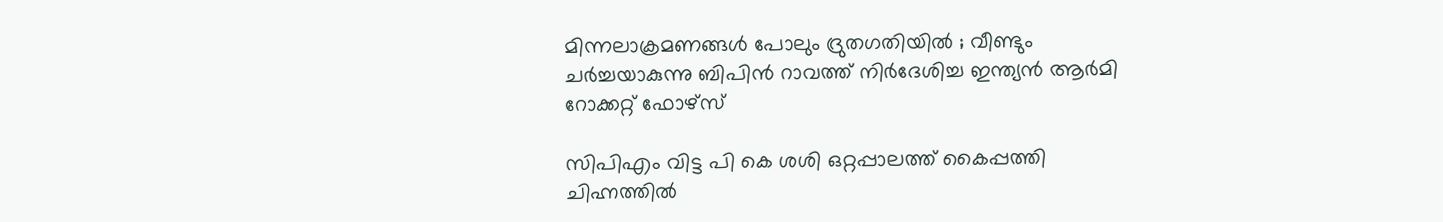മിന്നലാക്രമണങ്ങൾ പോലും ദ്രുതഗതിയിൽ ; വീണ്ടും ചർച്ചയാകുന്നു ബിപിൻ റാവത്ത് നിർദേശിച്ച ഇന്ത്യൻ ആർമി റോക്കറ്റ് ഫോഴ്‌സ്

സിപിഎം വിട്ട പി കെ ശശി ഒറ്റപ്പാലത്ത് കൈപ്പത്തി ചിഹ്നത്തില്‍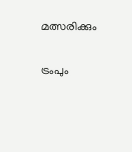മത്സരിക്കും

ട്രംപും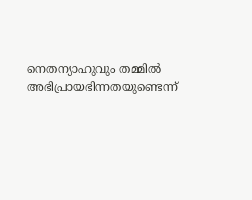നെതന്യാഹുവും തമ്മിൽ അഭിപ്രായഭിന്നതയുണ്ടെന്ന്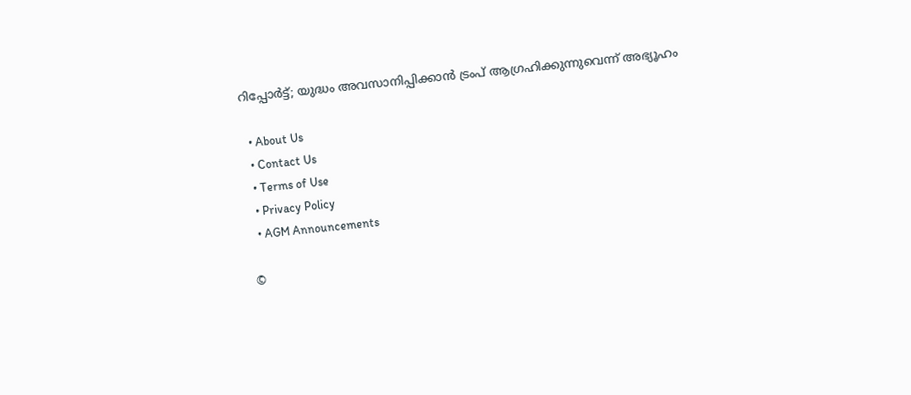റിപ്പോര്‍ട്ട്; യുദ്ധം അവസാനിപ്പിക്കാൻ ട്രംപ് ആഗ്രഹിക്കുന്നുവെന്ന് അഭ്യൂഹം

  • About Us
  • Contact Us
  • Terms of Use
  • Privacy Policy
  • AGM Announcements

©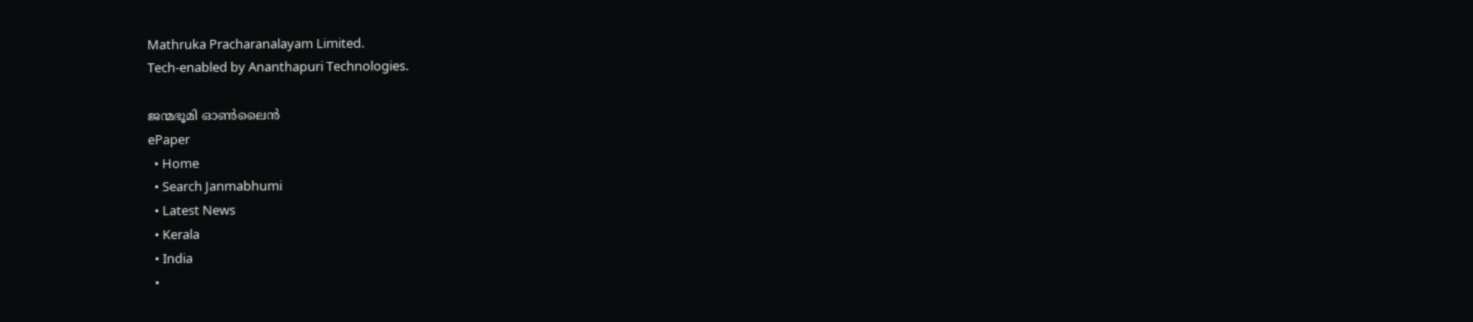Mathruka Pracharanalayam Limited.
Tech-enabled by Ananthapuri Technologies.

ജന്മഭൂമി ഓണ്‍ലൈന്‍
ePaper
  • Home
  • Search Janmabhumi
  • Latest News
  • Kerala
  • India
  •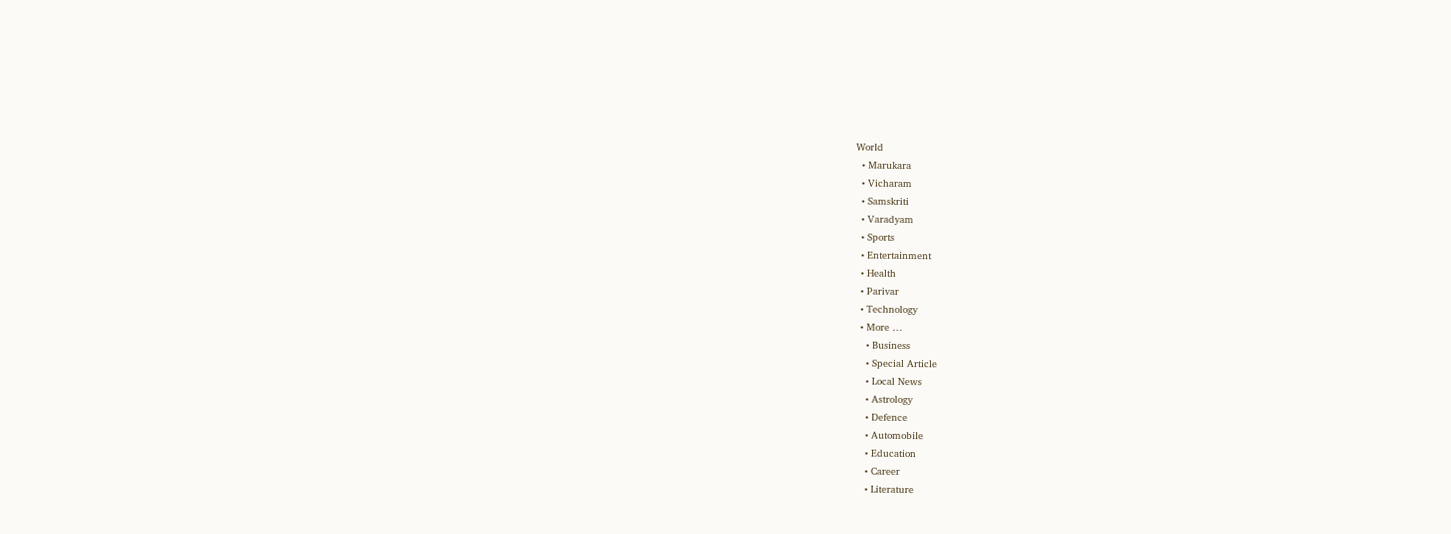World
  • Marukara
  • Vicharam
  • Samskriti
  • Varadyam
  • Sports
  • Entertainment
  • Health
  • Parivar
  • Technology
  • More …
    • Business
    • Special Article
    • Local News
    • Astrology
    • Defence
    • Automobile
    • Education
    • Career
    • Literature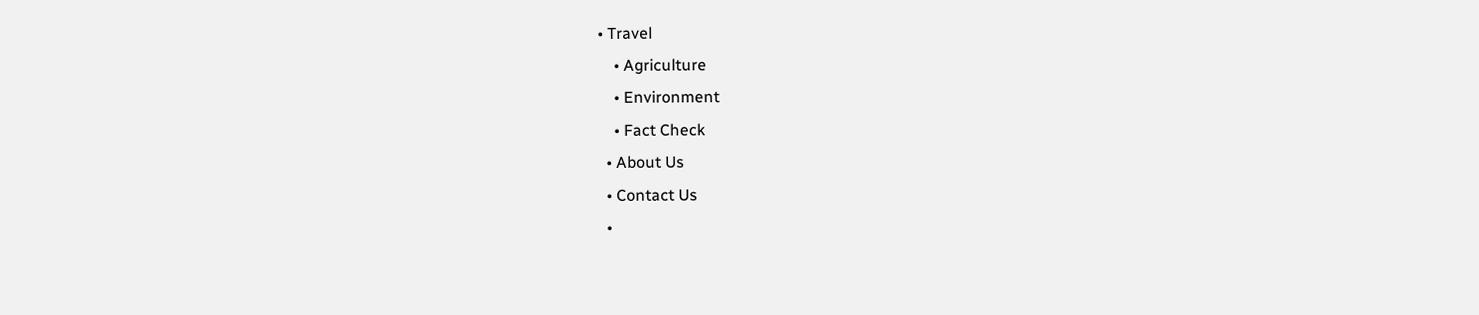• Travel
    • Agriculture
    • Environment
    • Fact Check
  • About Us
  • Contact Us
  •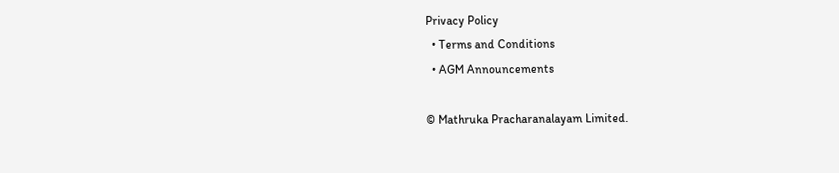Privacy Policy
  • Terms and Conditions
  • AGM Announcements

© Mathruka Pracharanalayam Limited.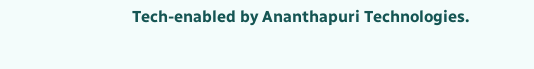Tech-enabled by Ananthapuri Technologies.